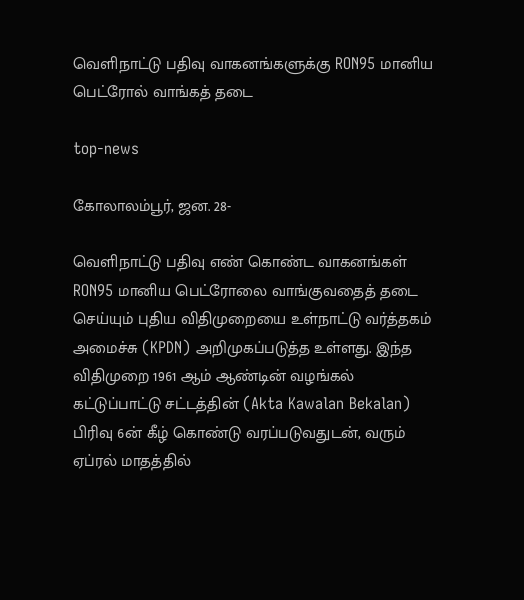வெளிநாட்டு பதிவு வாகனங்களுக்கு RON95 மானிய பெட்ரோல் வாங்கத் தடை

top-news

கோலாலம்பூர், ஜன. 28-

வெளிநாட்டு பதிவு எண் கொண்ட வாகனங்கள் RON95 மானிய பெட்ரோலை வாங்குவதைத் தடை செய்யும் புதிய விதிமுறையை உள்நாட்டு வர்த்தகம் அமைச்சு (KPDN) அறிமுகப்படுத்த உள்ளது. இந்த விதிமுறை 1961 ஆம் ஆண்டின் வழங்கல் கட்டுப்பாட்டு சட்டத்தின் (Akta Kawalan Bekalan) பிரிவு 6ன் கீழ் கொண்டு வரப்படுவதுடன், வரும் ஏப்ரல் மாதத்தில்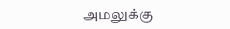அமலுக்கு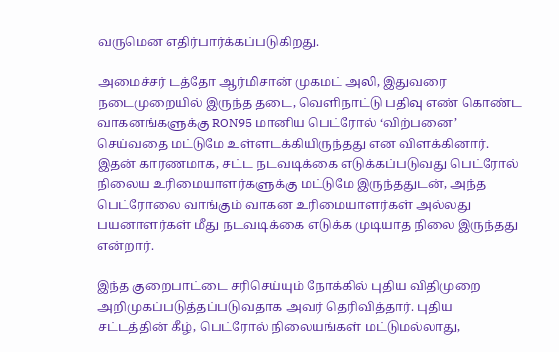வருமென எதிர்பார்க்கப்படுகிறது.

அமைச்சர் டத்தோ ஆர்மிசான் முகமட் அலி, இதுவரை நடைமுறையில் இருந்த தடை, வெளிநாட்டு பதிவு எண் கொண்ட வாகனங்களுக்கு RON95 மானிய பெட்ரோல் ‘விற்பனை’ செய்வதை மட்டுமே உள்ளடக்கியிருந்தது என விளக்கினார். இதன் காரணமாக, சட்ட நடவடிக்கை எடுக்கப்படுவது பெட்ரோல் நிலைய உரிமையாளர்களுக்கு மட்டுமே இருந்ததுடன், அந்த பெட்ரோலை வாங்கும் வாகன உரிமையாளர்கள் அல்லது பயனாளர்கள் மீது நடவடிக்கை எடுக்க முடியாத நிலை இருந்தது என்றார்.

இந்த குறைபாட்டை சரிசெய்யும் நோக்கில் புதிய விதிமுறை அறிமுகப்படுத்தப்படுவதாக அவர் தெரிவித்தார். புதிய சட்டத்தின் கீழ், பெட்ரோல் நிலையங்கள் மட்டுமல்லாது,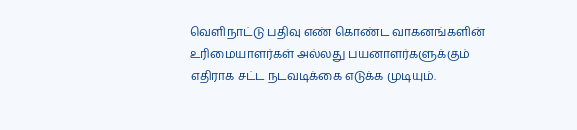வெளிநாட்டு பதிவு எண் கொண்ட வாகனங்களின் உரிமையாளர்கள் அல்லது பயனாளர்களுக்கும் எதிராக சட்ட நடவடிக்கை எடுக்க முடியும்.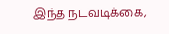இந்த நடவடிக்கை,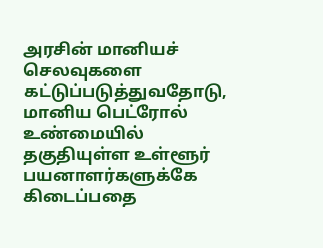அரசின் மானியச் செலவுகளை கட்டுப்படுத்துவதோடு, மானிய பெட்ரோல் உண்மையில் தகுதியுள்ள உள்ளூர் பயனாளர்களுக்கே கிடைப்பதை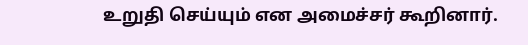உறுதி செய்யும் என அமைச்சர் கூறினார்.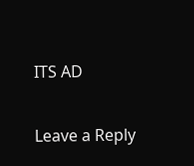ITS AD

Leave a Reply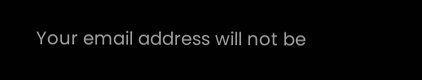Your email address will not be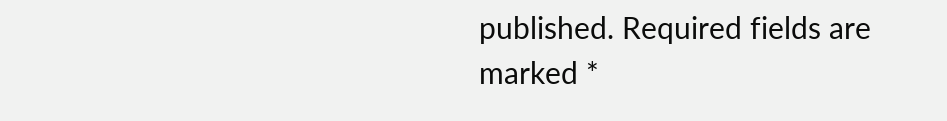published. Required fields are marked *